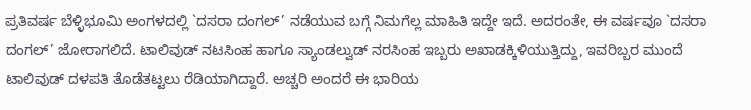ಪ್ರತಿವರ್ಷ ಬೆಳ್ಳಿಭೂಮಿ ಅಂಗಳದಲ್ಲಿ `ದಸರಾ ದಂಗಲ್’ ನಡೆಯುವ ಬಗ್ಗೆ ನಿಮಗೆಲ್ಲ ಮಾಹಿತಿ ಇದ್ದೇ ಇದೆ. ಅದರಂತೇ, ಈ ವರ್ಷವೂ `ದಸರಾ ದಂಗಲ್’ ಜೋರಾಗಲಿದೆ. ಟಾಲಿವುಡ್ ನಟಸಿಂಹ ಹಾಗೂ ಸ್ಯಾಂಡಲ್ವುಡ್ ನರಸಿಂಹ ಇಬ್ಬರು ಅಖಾಡಕ್ಕಿಳಿಯುತ್ತಿದ್ದು, ಇವರಿಬ್ಬರ ಮುಂದೆ ಟಾಲಿವುಡ್ ದಳಪತಿ ತೊಡೆತಟ್ಟಲು ರೆಡಿಯಾಗಿದ್ದಾರೆ. ಅಚ್ಚರಿ ಅಂದರೆ ಈ ಭಾರಿಯ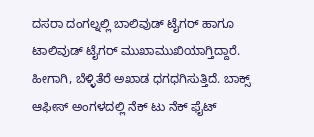ದಸರಾ ದಂಗಲ್ನಲ್ಲಿ ಬಾಲಿವುಡ್ ಟೈಗರ್ ಹಾಗೂ ಟಾಲಿವುಡ್ ಟೈಗರ್ ಮುಖಾಮುಖಿಯಾಗ್ತಿದ್ದಾರೆ. ಹೀಗಾಗಿ, ಬೆಳ್ಳಿತೆರೆ ಅಖಾಡ ಧಗಧಗಿಸುತ್ತಿದೆ. ಬಾಕ್ಸ್ ಆಫೀಸ್ ಅಂಗಳದಲ್ಲಿ ನೆಕ್ ಟು ನೆಕ್ ಫೈಟ್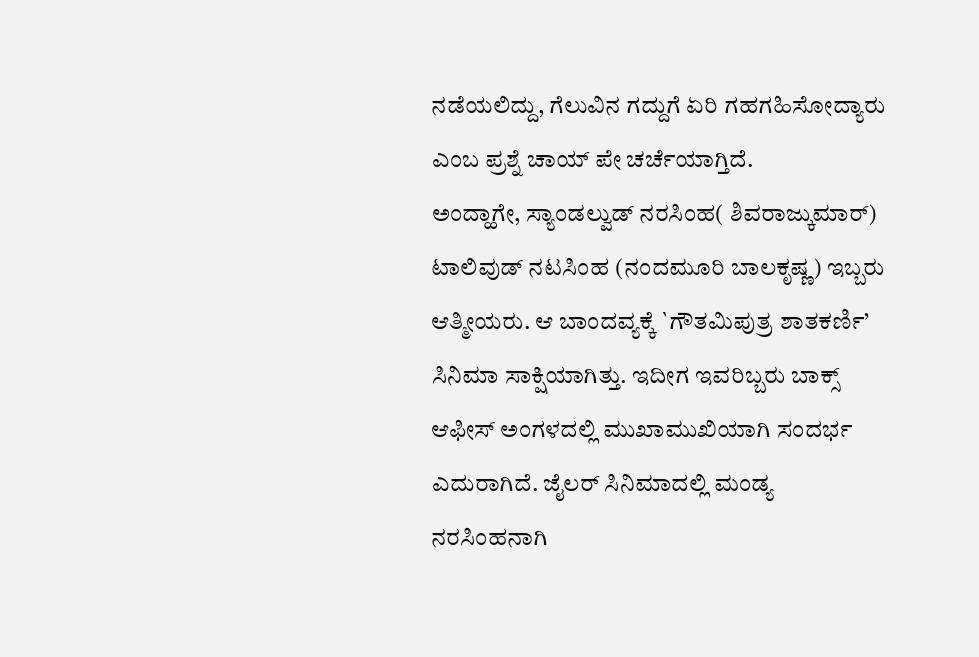ನಡೆಯಲಿದ್ದು, ಗೆಲುವಿನ ಗದ್ದುಗೆ ಏರಿ ಗಹಗಹಿಸೋದ್ಯಾರು ಎಂಬ ಪ್ರಶ್ನೆ ಚಾಯ್ ಪೇ ಚರ್ಚೆಯಾಗ್ತಿದೆ.
ಅಂದ್ಹಾಗೇ, ಸ್ಯಾಂಡಲ್ವುಡ್ ನರಸಿಂಹ( ಶಿವರಾಜ್ಕುಮಾರ್) ಟಾಲಿವುಡ್ ನಟಸಿಂಹ (ನಂದಮೂರಿ ಬಾಲಕೃಷ್ಣ) ಇಬ್ಬರು ಆತ್ಮೀಯರು. ಆ ಬಾಂದವ್ಯಕ್ಕೆ `ಗೌತಮಿಪುತ್ರ ಶಾತಕರ್ಣಿ’ ಸಿನಿಮಾ ಸಾಕ್ಷಿಯಾಗಿತ್ತು. ಇದೀಗ ಇವರಿಬ್ಬರು ಬಾಕ್ಸ್ ಆಫೀಸ್ ಅಂಗಳದಲ್ಲಿ ಮುಖಾಮುಖಿಯಾಗಿ ಸಂದರ್ಭ ಎದುರಾಗಿದೆ. ಜೈಲರ್ ಸಿನಿಮಾದಲ್ಲಿ ಮಂಡ್ಯ ನರಸಿಂಹನಾಗಿ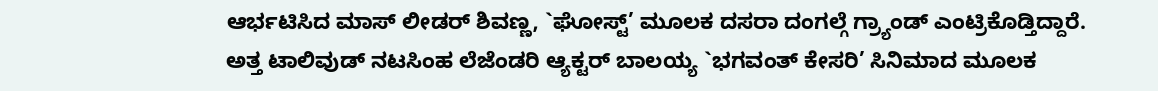ಆರ್ಭಟಿಸಿದ ಮಾಸ್ ಲೀಡರ್ ಶಿವಣ್ಣ, `ಘೋಸ್ಟ್’ ಮೂಲಕ ದಸರಾ ದಂಗಲ್ಗೆ ಗ್ರ್ಯಾಂಡ್ ಎಂಟ್ರಿಕೊಡ್ತಿದ್ದಾರೆ. ಅತ್ತ ಟಾಲಿವುಡ್ ನಟಸಿಂಹ ಲೆಜೆಂಡರಿ ಆ್ಯಕ್ಟರ್ ಬಾಲಯ್ಯ `ಭಗವಂತ್ ಕೇಸರಿ’ ಸಿನಿಮಾದ ಮೂಲಕ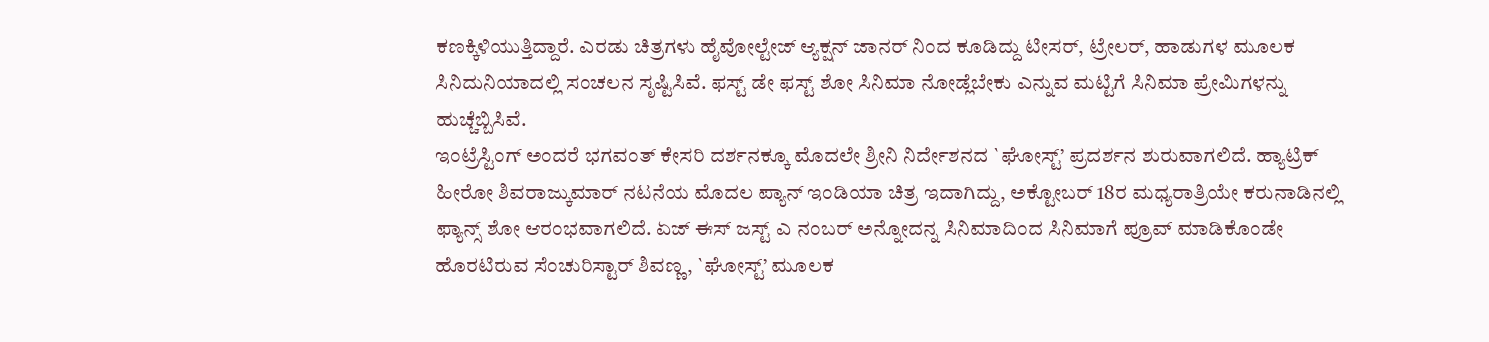ಕಣಕ್ಕಿಳಿಯುತ್ತಿದ್ದಾರೆ. ಎರಡು ಚಿತ್ರಗಳು ಹೈವೋಲ್ಟೇಜ್ ಆ್ಯಕ್ಷನ್ ಜಾನರ್ ನಿಂದ ಕೂಡಿದ್ದು ಟೀಸರ್, ಟ್ರೇಲರ್, ಹಾಡುಗಳ ಮೂಲಕ ಸಿನಿದುನಿಯಾದಲ್ಲಿ ಸಂಚಲನ ಸೃಷ್ಟಿಸಿವೆ. ಫಸ್ಟ್ ಡೇ ಫಸ್ಟ್ ಶೋ ಸಿನಿಮಾ ನೋಡ್ಲೆಬೇಕು ಎನ್ನುವ ಮಟ್ಟಿಗೆ ಸಿನಿಮಾ ಪ್ರೇಮಿಗಳನ್ನು ಹುಚ್ಚೆಬ್ಬಿಸಿವೆ.
ಇಂಟ್ರೆಸ್ಟಿಂಗ್ ಅಂದರೆ ಭಗವಂತ್ ಕೇಸರಿ ದರ್ಶನಕ್ಕೂ ಮೊದಲೇ ಶ್ರೀನಿ ನಿರ್ದೇಶನದ `ಘೋಸ್ಟ್’ ಪ್ರದರ್ಶನ ಶುರುವಾಗಲಿದೆ. ಹ್ಯಾಟ್ರಿಕ್ ಹೀರೋ ಶಿವರಾಜ್ಕುಮಾರ್ ನಟನೆಯ ಮೊದಲ ಪ್ಯಾನ್ ಇಂಡಿಯಾ ಚಿತ್ರ ಇದಾಗಿದ್ದು, ಅಕ್ಟೋಬರ್ 18ರ ಮಧ್ಯರಾತ್ರಿಯೇ ಕರುನಾಡಿನಲ್ಲಿ ಫ್ಯಾನ್ಸ್ ಶೋ ಆರಂಭವಾಗಲಿದೆ. ಏಜ್ ಈಸ್ ಜಸ್ಟ್ ಎ ನಂಬರ್ ಅನ್ನೋದನ್ನ ಸಿನಿಮಾದಿಂದ ಸಿನಿಮಾಗೆ ಪ್ರೂವ್ ಮಾಡಿಕೊಂಡೇ ಹೊರಟಿರುವ ಸೆಂಚುರಿಸ್ಟಾರ್ ಶಿವಣ್ಣ, `ಘೋಸ್ಟ್’ ಮೂಲಕ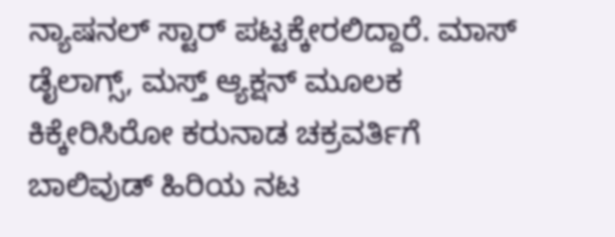ನ್ಯಾಷನಲ್ ಸ್ಟಾರ್ ಪಟ್ಟಕ್ಕೇರಲಿದ್ದಾರೆ. ಮಾಸ್ ಡೈಲಾಗ್ಸ್, ಮಸ್ತ್ ಆ್ಯಕ್ಷನ್ ಮೂಲಕ ಕಿಕ್ಕೇರಿಸಿರೋ ಕರುನಾಡ ಚಕ್ರವರ್ತಿಗೆ ಬಾಲಿವುಡ್ ಹಿರಿಯ ನಟ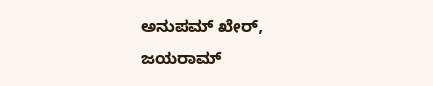ಅನುಪಮ್ ಖೇರ್, ಜಯರಾಮ್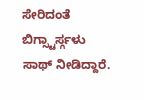ಸೇರಿದಂತೆ ಬಿಗ್ಸ್ಟಾರ್ಸ್ಗಳು ಸಾಥ್ ನೀಡಿದ್ದಾರೆ.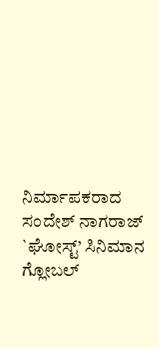ನಿರ್ಮಾಪಕರಾದ ಸಂದೇಶ್ ನಾಗರಾಜ್ `ಘೋಸ್ಟ್’ ಸಿನಿಮಾನ ಗ್ಲೋಬಲ್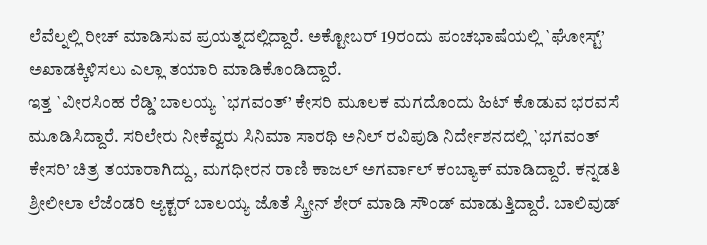ಲೆವೆಲ್ನಲ್ಲಿ ರೀಚ್ ಮಾಡಿಸುವ ಪ್ರಯತ್ನದಲ್ಲಿದ್ದಾರೆ. ಅಕ್ಟೋಬರ್ 19ರಂದು ಪಂಚಭಾಷೆಯಲ್ಲಿ `ಘೋಸ್ಟ್’ ಅಖಾಡಕ್ಕಿಳಿಸಲು ಎಲ್ಲಾ ತಯಾರಿ ಮಾಡಿಕೊಂಡಿದ್ದಾರೆ.
ಇತ್ತ `ವೀರಸಿಂಹ ರೆಡ್ಡಿ’ ಬಾಲಯ್ಯ `ಭಗವಂತ್’ ಕೇಸರಿ ಮೂಲಕ ಮಗದೊಂದು ಹಿಟ್ ಕೊಡುವ ಭರವಸೆ ಮೂಡಿಸಿದ್ದಾರೆ. ಸರಿಲೇರು ನೀಕೆವ್ವರು ಸಿನಿಮಾ ಸಾರಥಿ ಅನಿಲ್ ರವಿಪುಡಿ ನಿರ್ದೇಶನದಲ್ಲಿ `ಭಗವಂತ್ ಕೇಸರಿ’ ಚಿತ್ರ ತಯಾರಾಗಿದ್ದು, ಮಗಧೀರನ ರಾಣಿ ಕಾಜಲ್ ಅಗರ್ವಾಲ್ ಕಂಬ್ಯಾಕ್ ಮಾಡಿದ್ದಾರೆ. ಕನ್ನಡತಿ ಶ್ರೀಲೀಲಾ ಲೆಜೆಂಡರಿ ಆ್ಯಕ್ಟರ್ ಬಾಲಯ್ಯ ಜೊತೆ ಸ್ಕ್ರೀನ್ ಶೇರ್ ಮಾಡಿ ಸೌಂಡ್ ಮಾಡುತ್ತಿದ್ದಾರೆ. ಬಾಲಿವುಡ್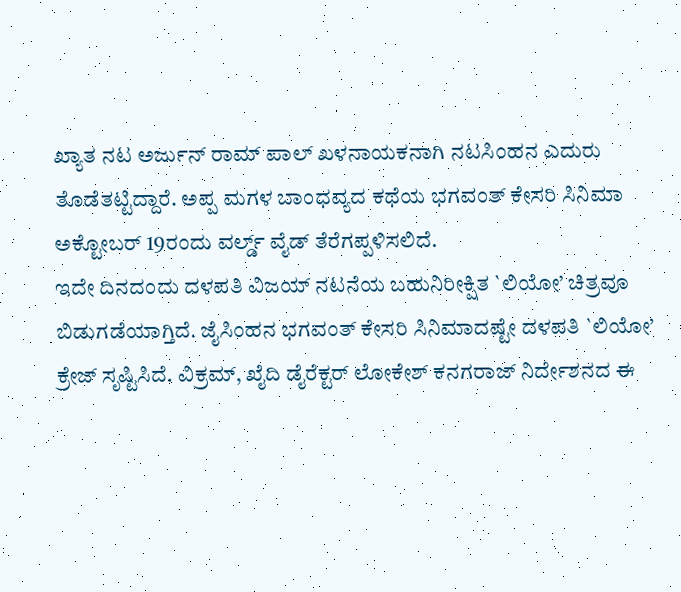ಖ್ಯಾತ ನಟ ಅರ್ಜುನ್ ರಾಮ್ ಪಾಲ್ ಖಳನಾಯಕನಾಗಿ ನಟಸಿಂಹನ ಎದುರು ತೊಡೆತಟ್ಟಿದ್ದಾರೆ. ಅಪ್ಪ ಮಗಳ ಬಾಂಧವ್ಯದ ಕಥೆಯ ಭಗವಂತ್ ಕೇಸರಿ ಸಿನಿಮಾ ಅಕ್ಟೋಬರ್ 19ರಂದು ವರ್ಲ್ಡ್ ವೈಡ್ ತೆರೆಗಪ್ಪಳಿಸಲಿದೆ.
ಇದೇ ದಿನದಂದು ದಳಪತಿ ವಿಜಯ್ ನಟನೆಯ ಬಹುನಿರೀಕ್ಷಿತ `ಲಿಯೋ’ ಚಿತ್ರವೂ ಬಿಡುಗಡೆಯಾಗ್ತಿದೆ. ಜೈಸಿಂಹನ ಭಗವಂತ್ ಕೇಸರಿ ಸಿನಿಮಾದಷ್ಟೇ ದಳಪತಿ `ಲಿಯೋ’ ಕ್ರೇಜ್ ಸೃಷ್ಟಿಸಿದೆ. ವಿಕ್ರಮ್, ಖೈದಿ ಡೈರೆಕ್ಟರ್ ಲೋಕೇಶ್ ಕನಗರಾಜ್ ನಿರ್ದೇಶನದ ಈ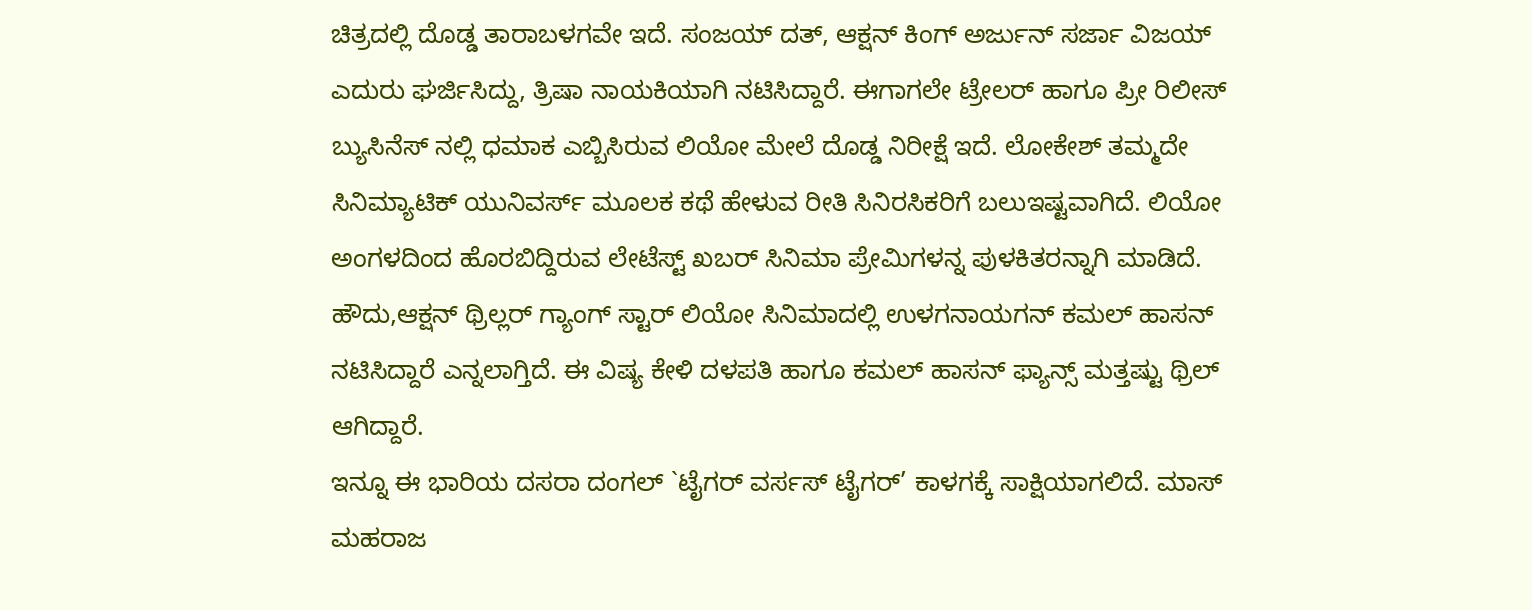ಚಿತ್ರದಲ್ಲಿ ದೊಡ್ಡ ತಾರಾಬಳಗವೇ ಇದೆ. ಸಂಜಯ್ ದತ್, ಆಕ್ಷನ್ ಕಿಂಗ್ ಅರ್ಜುನ್ ಸರ್ಜಾ ವಿಜಯ್ ಎದುರು ಘರ್ಜಿಸಿದ್ದು, ತ್ರಿಷಾ ನಾಯಕಿಯಾಗಿ ನಟಿಸಿದ್ದಾರೆ. ಈಗಾಗಲೇ ಟ್ರೇಲರ್ ಹಾಗೂ ಪ್ರೀ ರಿಲೀಸ್ ಬ್ಯುಸಿನೆಸ್ ನಲ್ಲಿ ಧಮಾಕ ಎಬ್ಬಿಸಿರುವ ಲಿಯೋ ಮೇಲೆ ದೊಡ್ಡ ನಿರೀಕ್ಷೆ ಇದೆ. ಲೋಕೇಶ್ ತಮ್ಮದೇ ಸಿನಿಮ್ಯಾಟಿಕ್ ಯುನಿವರ್ಸ್ ಮೂಲಕ ಕಥೆ ಹೇಳುವ ರೀತಿ ಸಿನಿರಸಿಕರಿಗೆ ಬಲುಇಷ್ಟವಾಗಿದೆ. ಲಿಯೋ ಅಂಗಳದಿಂದ ಹೊರಬಿದ್ದಿರುವ ಲೇಟೆಸ್ಟ್ ಖಬರ್ ಸಿನಿಮಾ ಪ್ರೇಮಿಗಳನ್ನ ಪುಳಕಿತರನ್ನಾಗಿ ಮಾಡಿದೆ. ಹೌದು,ಆಕ್ಷನ್ ಥ್ರಿಲ್ಲರ್ ಗ್ಯಾಂಗ್ ಸ್ಟಾರ್ ಲಿಯೋ ಸಿನಿಮಾದಲ್ಲಿ ಉಳಗನಾಯಗನ್ ಕಮಲ್ ಹಾಸನ್ ನಟಿಸಿದ್ದಾರೆ ಎನ್ನಲಾಗ್ತಿದೆ. ಈ ವಿಷ್ಯ ಕೇಳಿ ದಳಪತಿ ಹಾಗೂ ಕಮಲ್ ಹಾಸನ್ ಫ್ಯಾನ್ಸ್ ಮತ್ತಷ್ಟು ಥ್ರಿಲ್ ಆಗಿದ್ದಾರೆ.
ಇನ್ನೂ ಈ ಭಾರಿಯ ದಸರಾ ದಂಗಲ್ `ಟೈಗರ್ ವರ್ಸಸ್ ಟೈಗರ್’ ಕಾಳಗಕ್ಕೆ ಸಾಕ್ಷಿಯಾಗಲಿದೆ. ಮಾಸ್ ಮಹರಾಜ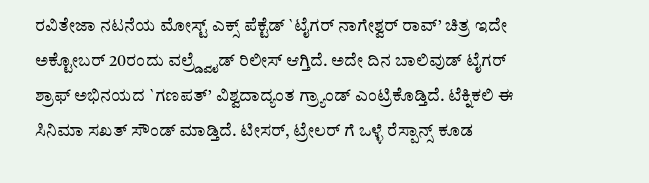ರವಿತೇಜಾ ನಟನೆಯ ಮೋಸ್ಟ್ ಎಕ್ಸ್ ಪೆಕ್ಟೆಡ್ `ಟೈಗರ್ ನಾಗೇಶ್ವರ್ ರಾವ್’ ಚಿತ್ರ ಇದೇ ಅಕ್ಟೋಬರ್ 20ರಂದು ವಲ್ರ್ಡ್ವೈಡ್ ರಿಲೀಸ್ ಆಗ್ತಿದೆ. ಅದೇ ದಿನ ಬಾಲಿವುಡ್ ಟೈಗರ್ ಶ್ರಾಫ್ ಅಭಿನಯದ `ಗಣಪತ್’ ವಿಶ್ವದಾದ್ಯಂತ ಗ್ರ್ಯಾಂಡ್ ಎಂಟ್ರಿಕೊಡ್ತಿದೆ. ಟೆಕ್ನಿಕಲಿ ಈ ಸಿನಿಮಾ ಸಖತ್ ಸೌಂಡ್ ಮಾಡ್ತಿದೆ. ಟೀಸರ್, ಟ್ರೇಲರ್ ಗೆ ಒಳ್ಳೆ ರೆಸ್ಪಾನ್ಸ್ ಕೂಡ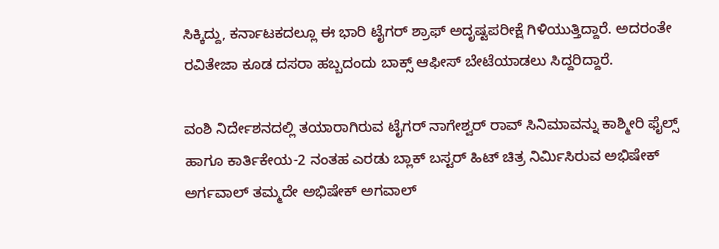ಸಿಕ್ಕಿದ್ದು, ಕರ್ನಾಟಕದಲ್ಲೂ ಈ ಭಾರಿ ಟೈಗರ್ ಶ್ರಾಫ್ ಅದೃಷ್ಟಪರೀಕ್ಷೆ ಗಿಳಿಯುತ್ತಿದ್ದಾರೆ. ಅದರಂತೇ ರವಿತೇಜಾ ಕೂಡ ದಸರಾ ಹಬ್ಬದಂದು ಬಾಕ್ಸ್ ಆಫೀಸ್ ಬೇಟೆಯಾಡಲು ಸಿದ್ದರಿದ್ದಾರೆ.

ವಂಶಿ ನಿರ್ದೇಶನದಲ್ಲಿ ತಯಾರಾಗಿರುವ ಟೈಗರ್ ನಾಗೇಶ್ವರ್ ರಾವ್ ಸಿನಿಮಾವನ್ನು ಕಾಶ್ಮೀರಿ ಫೈಲ್ಸ್ ಹಾಗೂ ಕಾರ್ತಿಕೇಯ-2 ನಂತಹ ಎರಡು ಬ್ಲಾಕ್ ಬಸ್ಟರ್ ಹಿಟ್ ಚಿತ್ರ ನಿರ್ಮಿಸಿರುವ ಅಭಿಷೇಕ್ ಅರ್ಗವಾಲ್ ತಮ್ಮದೇ ಅಭಿಷೇಕ್ ಅಗವಾಲ್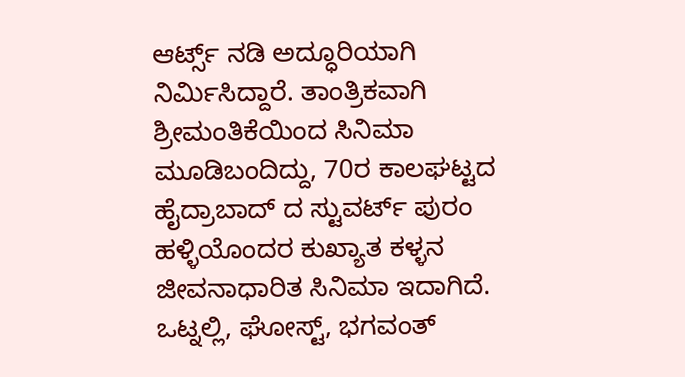ಆರ್ಟ್ಸ್ ನಡಿ ಅದ್ಧೂರಿಯಾಗಿ ನಿರ್ಮಿಸಿದ್ದಾರೆ. ತಾಂತ್ರಿಕವಾಗಿ ಶ್ರೀಮಂತಿಕೆಯಿಂದ ಸಿನಿಮಾ ಮೂಡಿಬಂದಿದ್ದು, 70ರ ಕಾಲಘಟ್ಟದ ಹೈದ್ರಾಬಾದ್ ದ ಸ್ಟುವರ್ಟ್ ಪುರಂ ಹಳ್ಳಿಯೊಂದರ ಕುಖ್ಯಾತ ಕಳ್ಳನ ಜೀವನಾಧಾರಿತ ಸಿನಿಮಾ ಇದಾಗಿದೆ. ಒಟ್ನಲ್ಲಿ, ಘೋಸ್ಟ್, ಭಗವಂತ್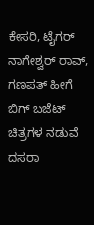ಕೇಸರಿ, ಟೈಗರ್ ನಾಗೇಶ್ವರ್ ರಾವ್, ಗಣಪತ್ ಹೀಗೆ ಬಿಗ್ ಬಜೆಟ್ ಚಿತ್ರಗಳ ನಡುವೆ ದಸರಾ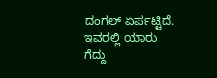ದಂಗಲ್ ಏರ್ಪಟ್ಟಿದೆ. ಇವರಲ್ಲಿ ಯಾರು ಗೆದ್ದು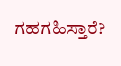ಗಹಗಹಿಸ್ತಾರೆ?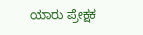ಯಾರು ಪ್ರೇಕ್ಷಕ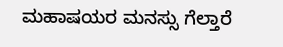ಮಹಾಷಯರ ಮನಸ್ಸು ಗೆಲ್ತಾರೆ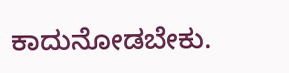ಕಾದುನೋಡಬೇಕು.